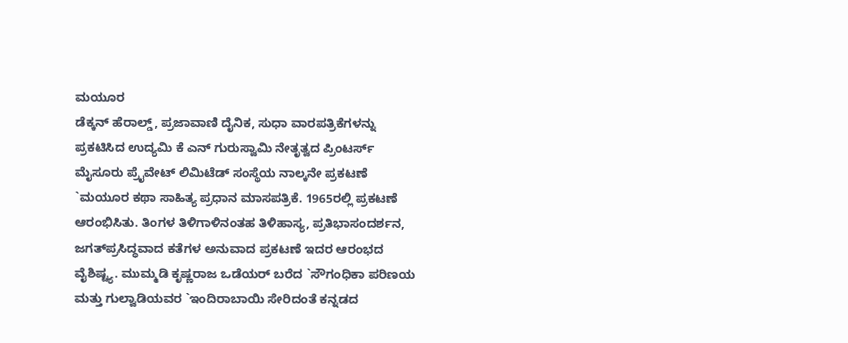ಮಯೂರ
ಡೆಕ್ಕನ್ ಹೆರಾಲ್ಡ್, ಪ್ರಜಾವಾಣಿ ದೈನಿಕ, ಸುಧಾ ವಾರಪತ್ರಿಕೆಗಳನ್ನು ಪ್ರಕಟಿಸಿದ ಉದ್ಯಮಿ ಕೆ ಎನ್ ಗುರುಸ್ವಾಮಿ ನೇತೃತ್ವದ ಪ್ರಿಂಟರ್ಸ್ ಮೈಸೂರು ಪ್ರೈವೇಟ್ ಲಿಮಿಟೆಡ್ ಸಂಸ್ಥೆಯ ನಾಲ್ಕನೇ ಪ್ರಕಟಣೆ `ಮಯೂರ ಕಥಾ ಸಾಹಿತ್ಯ ಪ್ರಧಾನ ಮಾಸಪತ್ರಿಕೆ. 1965ರಲ್ಲಿ ಪ್ರಕಟಣೆ ಆರಂಭಿಸಿತು. ತಿಂಗಳ ತಿಳಿಗಾಳಿನಂತಹ ತಿಳಿಹಾಸ್ಯ, ಪ್ರತಿಭಾಸಂದರ್ಶನ, ಜಗತ್‍ಪ್ರಸಿದ್ಧವಾದ ಕತೆಗಳ ಅನುವಾದ ಪ್ರಕಟಣೆ ಇದರ ಆರಂಭದ ವೈಶಿಷ್ಟ್ಯ. ಮುಮ್ಮಡಿ ಕೃಷ್ಣರಾಜ ಒಡೆಯರ್ ಬರೆದ `ಸೌಗಂಧಿಕಾ ಪರಿಣಯ ಮತ್ತು ಗುಲ್ವಾಡಿಯವರ `ಇಂದಿರಾಬಾಯಿ ಸೇರಿದಂತೆ ಕನ್ನಡದ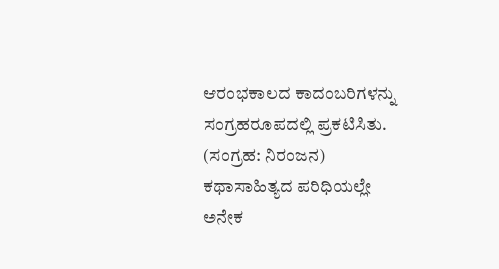ಆರಂಭಕಾಲದ ಕಾದಂಬರಿಗಳನ್ನು ಸಂಗ್ರಹರೂಪದಲ್ಲಿ ಪ್ರಕಟಿಸಿತು. (ಸಂಗ್ರಹ: ನಿರಂಜನ) ಕಥಾಸಾಹಿತ್ಯದ ಪರಿಧಿಯಲ್ಲೇ ಅನೇಕ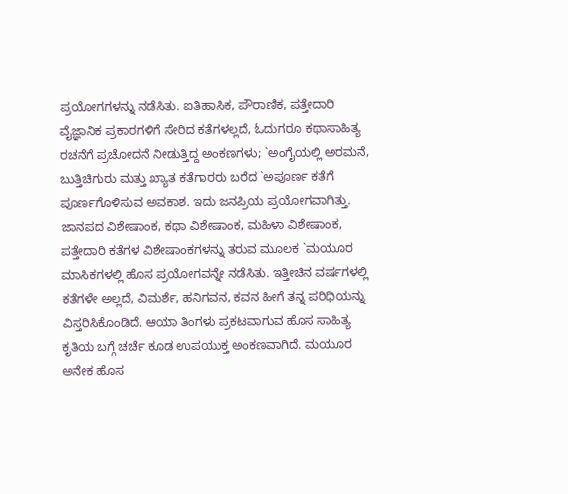ಪ್ರಯೋಗಗಳನ್ನು ನಡೆಸಿತು. ಐತಿಹಾಸಿಕ, ಪೌರಾಣಿಕ, ಪತ್ತೇದಾರಿ ವೈಜ್ಞಾನಿಕ ಪ್ರಕಾರಗಳಿಗೆ ಸೇರಿದ ಕತೆಗಳಲ್ಲದೆ, ಓದುಗರೂ ಕಥಾಸಾಹಿತ್ಯ ರಚನೆಗೆ ಪ್ರಚೋದನೆ ನೀಡುತ್ತಿದ್ದ ಅಂಕಣಗಳು; `ಅಂಗೈಯಲ್ಲಿ ಅರಮನೆ, ಬುತ್ತಿಚಿಗುರು ಮತ್ತು ಖ್ಯಾತ ಕತೆಗಾರರು ಬರೆದ `ಅಪೂರ್ಣ ಕತೆಗೆ ಪೂರ್ಣಗೊಳಿಸುವ ಅವಕಾಶ. ಇದು ಜನಪ್ರಿಯ ಪ್ರಯೋಗವಾಗಿತ್ತು. ಜಾನಪದ ವಿಶೇಷಾಂಕ, ಕಥಾ ವಿಶೇಷಾಂಕ, ಮಹಿಳಾ ವಿಶೇಷಾಂಕ, ಪತ್ತೇದಾರಿ ಕತೆಗಳ ವಿಶೇಷಾಂಕಗಳನ್ನು ತರುವ ಮೂಲಕ `ಮಯೂರ ಮಾಸಿಕಗಳಲ್ಲಿ ಹೊಸ ಪ್ರಯೋಗವನ್ನೇ ನಡೆಸಿತು. ಇತ್ತೀಚಿನ ವರ್ಷಗಳಲ್ಲಿ ಕತೆಗಳೇ ಅಲ್ಲದೆ, ವಿಮರ್ಶೆ, ಹನಿಗವನ, ಕವನ ಹೀಗೆ ತನ್ನ ಪರಿಧಿಯನ್ನು ವಿಸ್ತರಿಸಿಕೊಂಡಿದೆ. ಆಯಾ ತಿಂಗಳು ಪ್ರಕಟವಾಗುವ ಹೊಸ ಸಾಹಿತ್ಯ ಕೃತಿಯ ಬಗ್ಗೆ ಚರ್ಚೆ ಕೂಡ ಉಪಯುಕ್ತ ಅಂಕಣವಾಗಿದೆ. ಮಯೂರ ಅನೇಕ ಹೊಸ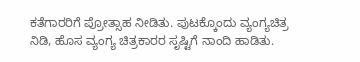ಕತೆಗಾರರಿಗೆ ಪ್ರೋತ್ಸಾಹ ನೀಡಿತು. ಪುಟಕ್ಕೊಂದು ವ್ಯಂಗ್ಯಚಿತ್ರ ನಿಡಿ, ಹೊಸ ವ್ಯಂಗ್ಯ ಚಿತ್ರಕಾರರ ಸೃಷ್ಟಿಗೆ ನಾಂದಿ ಹಾಡಿತು.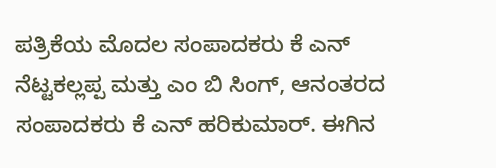ಪತ್ರಿಕೆಯ ಮೊದಲ ಸಂಪಾದಕರು ಕೆ ಎನ್ ನೆಟ್ಟಕಲ್ಲಪ್ಪ ಮತ್ತು ಎಂ ಬಿ ಸಿಂಗ್, ಆನಂತರದ ಸಂಪಾದಕರು ಕೆ ಎನ್ ಹರಿಕುಮಾರ್. ಈಗಿನ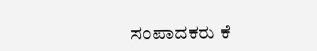ಸಂಪಾದಕರು ಕೆ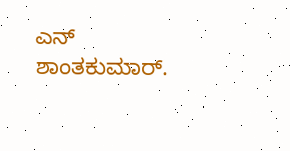ಎನ್ ಶಾಂತಕುಮಾರ್.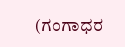(ಗಂಗಾಧರ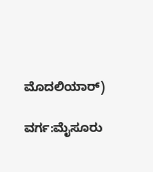ಮೊದಲಿಯಾರ್)

ವರ್ಗ:ಮೈಸೂರು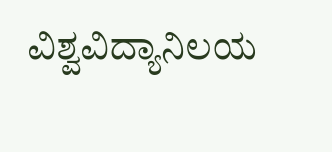ವಿಶ್ವವಿದ್ಯಾನಿಲಯ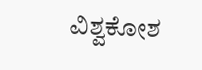ವಿಶ್ವಕೋಶ